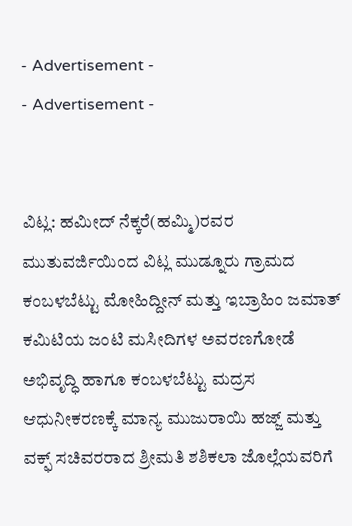- Advertisement -
- Advertisement -


ವಿಟ್ಲ: ಹಮೀದ್ ನೆಕ್ಕರೆ(ಹಮ್ಮಿ)ರವರ ಮುತುವರ್ಜಿಯಿಂದ ವಿಟ್ಲ ಮುಡ್ನೂರು ಗ್ರಾಮದ ಕಂಬಳಬೆಟ್ಟು ಮೋಹಿದ್ದೀನ್ ಮತ್ತು ಇಬ್ರಾಹಿಂ ಜಮಾತ್ ಕಮಿಟಿಯ ಜಂಟಿ ಮಸೀದಿಗಳ ಅವರಣಗೋಡೆ ಅಭಿವೃದ್ಧಿ ಹಾಗೂ ಕಂಬಳಬೆಟ್ಟು ಮದ್ರಸ ಆಧುನೀಕರಣಕ್ಕೆ ಮಾನ್ಯ ಮುಜುರಾಯಿ ಹಜ್ಜ್ ಮತ್ತು ವಕ್ಫ್ ಸಚಿವರರಾದ ಶ್ರೀಮತಿ ಶಶಿಕಲಾ ಜೊಲ್ಲೆಯವರಿಗೆ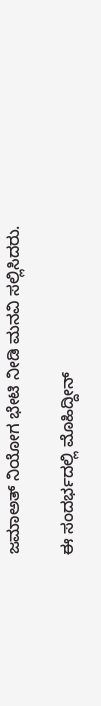ಜಮಾಅತ್ ನಿಯೋಗ ಭೇಟಿ ನೀಡಿ ಮನವಿ ಸಲ್ಲಿಸಿದರು.

ಈ ಸಂದರ್ಭದಲ್ಲಿ ಮೊಹಿದ್ದೀನ್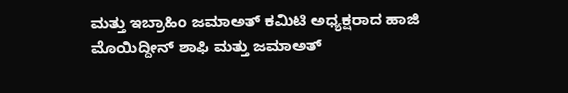ಮತ್ತು ಇಬ್ರಾಹಿಂ ಜಮಾಅತ್ ಕಮಿಟಿ ಅಧ್ಯಕ್ಷರಾದ ಹಾಜಿ ಮೊಯಿದ್ದೀನ್ ಶಾಫಿ ಮತ್ತು ಜಮಾಅತ್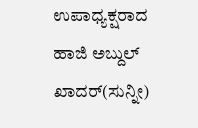ಉಪಾಧ್ಯಕ್ಷರಾದ ಹಾಜಿ ಅಬ್ದುಲ್ ಖಾದರ್(ಸುನ್ನೀ)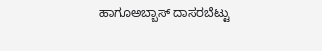ಹಾಗೂಅಬ್ಬಾಸ್ ದಾಸರಬೆಟ್ಟು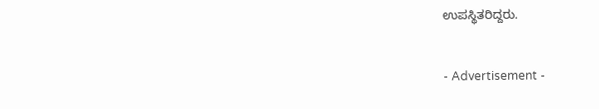ಉಪಸ್ಥಿತರಿದ್ದರು.


- Advertisement -